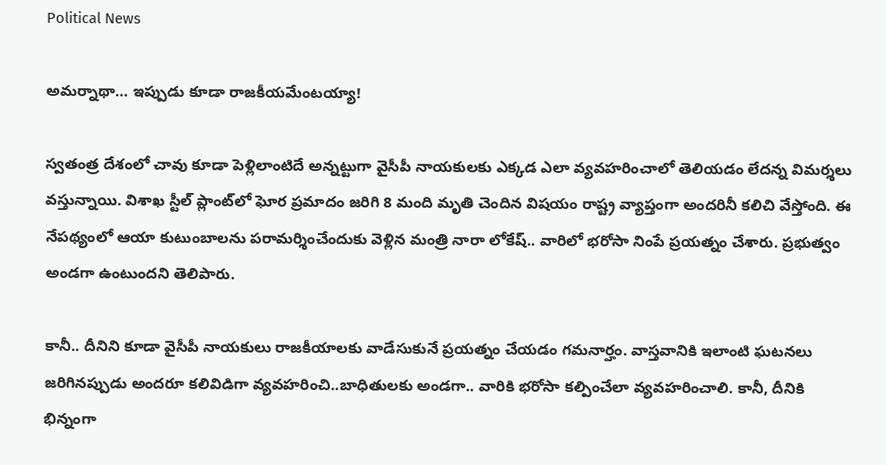Political News

అమ‌ర్నాథా… ఇప్పుడు కూడా రాజ‌కీయ‌మేంట‌య్యా!

స్వ‌తంత్ర దేశంలో చావు కూడా పెళ్లిలాంటిదే అన్న‌ట్టుగా వైసీపీ నాయ‌కుల‌కు ఎక్క‌డ ఎలా వ్య‌వ‌హరించాలో తెలియ‌డం లేద‌న్న విమ‌ర్శ‌లు వ‌స్తున్నాయి. విశాఖ స్టీల్ ప్లాంట్‌లో ఘోర ప్ర‌మాదం జ‌రిగి 8 మంది మృతి చెందిన విష‌యం రాష్ట్ర వ్యాప్తంగా అంద‌రినీ క‌లిచి వేస్తోంది. ఈ నేప‌థ్యంలో ఆయా కుటుంబాల‌ను ప‌రామ‌ర్శించేందుకు వెళ్లిన మంత్రి నారా లోకేష్‌.. వారిలో భ‌రోసా నింపే ప్ర‌య‌త్నం చేశారు. ప్ర‌భుత్వం అండ‌గా ఉంటుంద‌ని తెలిపారు.

కానీ.. దీనిని కూడా వైసీపీ నాయ‌కులు రాజ‌కీయాల‌కు వాడేసుకునే ప్ర‌య‌త్నం చేయ‌డం గ‌మ‌నార్హం. వాస్తవానికి ఇలాంటి ఘ‌ట‌న‌లు జ‌రిగిన‌ప్పుడు అంద‌రూ క‌లివిడిగా వ్య‌వ‌హ‌రించి..బాధితుల‌కు అండ‌గా.. వారికి భ‌రోసా క‌ల్పించేలా వ్య‌వ‌హ‌రించాలి. కానీ, దీనికి భిన్నంగా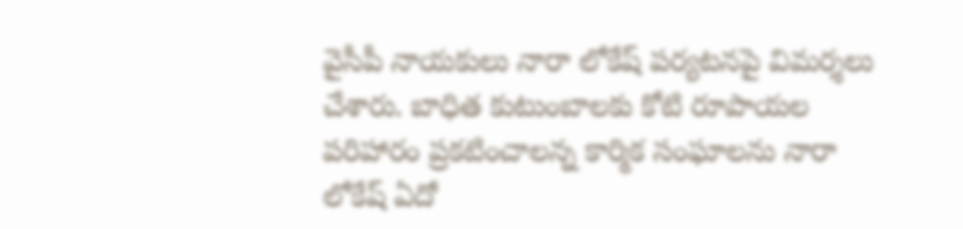వైసీపీ నాయ‌కులు నారా లోకేష్ ప‌ర్య‌ట‌నపై విమ‌ర్శ‌లు చేశారు. బాధిత కుటుంబాల‌కు కోటి రూపాయ‌ల ప‌రిహారం ప్ర‌క‌టించాలన్న కార్మిక సంఘాల‌ను నారా లోకేష్ ఏదో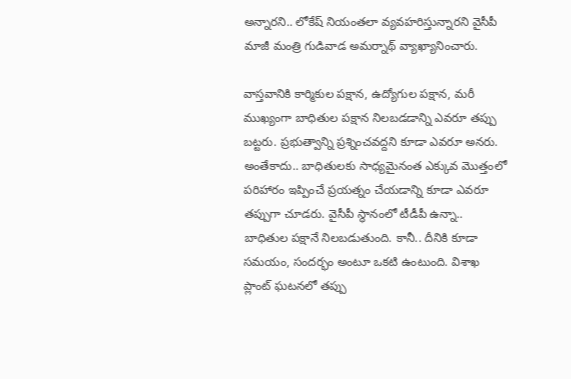అన్నార‌ని.. లోకేష్ నియంత‌లా వ్య‌వ‌హ‌రిస్తున్నార‌ని వైసీపీ మాజీ మంత్రి గుడివాడ అమ‌ర్నాథ్ వ్యాఖ్యానించారు.

వాస్త‌వానికి కార్మికుల ప‌క్షాన‌, ఉద్యోగుల ప‌క్షాన‌, మ‌రీ ముఖ్యంగా బాధితుల ప‌క్షాన నిల‌బ‌డ‌డాన్ని ఎవ‌రూ త‌ప్పు బ‌ట్ట‌రు. ప్ర‌భుత్వాన్ని ప్ర‌శ్నించ‌వ‌ద్ద‌ని కూడా ఎవ‌రూ అనరు. అంతేకాదు.. బాధితుల‌కు సాధ్య‌మైనంత ఎక్కువ మొత్తంలో ప‌రిహారం ఇప్పించే ప్ర‌య‌త్నం చేయ‌డాన్ని కూడా ఎవ‌రూ త‌ప్పుగా చూడ‌రు. వైసీపీ స్థానంలో టీడీపీ ఉన్నా.. బాధితుల ప‌క్షానే నిల‌బ‌డుతుంది. కానీ.. దీనికి కూడా స‌మ‌యం, సంద‌ర్భం అంటూ ఒక‌టి ఉంటుంది. విశాఖ ప్లాంట్ ఘ‌ట‌న‌లో త‌ప్పు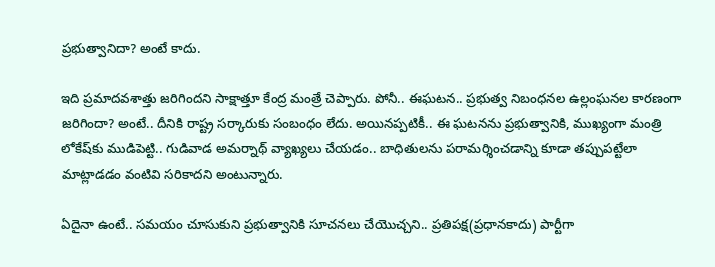ప్ర‌భుత్వానిదా? అంటే కాదు.

ఇది ప్ర‌మాద‌వ‌శాత్తు జరిగింద‌ని సాక్షాత్తూ కేంద్ర మంత్రే చెప్పారు. పోనీ.. ఈఘ‌ట‌న.. ప్ర‌భుత్వ నిబంధ‌న‌ల ఉల్లంఘ‌న‌ల కార‌ణంగా జ‌రిగిందా? అంటే.. దీనికి రాష్ట్ర స‌ర్కారుకు సంబంధం లేదు. అయిన‌ప్ప‌టికీ.. ఈ ఘ‌ట‌న‌ను ప్ర‌భుత్వానికి, ముఖ్యంగా మంత్రి లోకేష్‌కు ముడిపెట్టి.. గుడివాడ అమ‌ర్నాథ్ వ్యాఖ్య‌లు చేయడం.. బాధితుల‌ను ప‌రామ‌ర్శించ‌డాన్ని కూడా త‌ప్పుప‌ట్టేలా మాట్లాడ‌డం వంటివి స‌రికాద‌ని అంటున్నారు.

ఏదైనా ఉంటే.. స‌మయం చూసుకుని ప్ర‌భుత్వానికి సూచ‌న‌లు చేయొచ్చ‌ని.. ప్ర‌తిప‌క్ష‌(ప్ర‌ధాన‌కాదు) పార్టీగా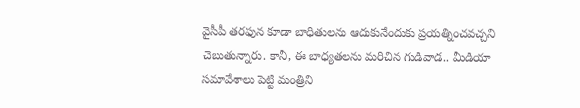వైసీపీ త‌ర‌ఫున కూడా బాధితుల‌ను ఆదుకునేందుకు ప్ర‌య‌త్నించ‌వ‌చ్చ‌ని చెబుతున్నారు. కానీ, ఈ బాధ్య‌త‌ల‌ను మ‌రిచిన గుడివాడ‌.. మీడియా స‌మావేశాలు పెట్టి మంత్రిని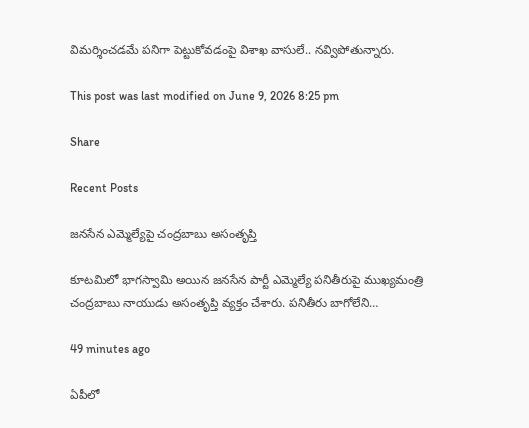విమ‌ర్శించ‌డ‌మే ప‌నిగా పెట్టుకోవ‌డంపై విశాఖ వాసులే.. న‌వ్విపోతున్నారు.

This post was last modified on June 9, 2026 8:25 pm

Share

Recent Posts

జనసేన ఎమ్మెల్యేపై చంద్రబాబు అసంతృప్తి

కూటమిలో భాగస్వామి అయిన జనసేన పార్టీ ఎమ్మెల్యే పనితీరుపై ముఖ్యమంత్రి చంద్రబాబు నాయుడు అసంతృప్తి వ్యక్తం చేశారు. పనితీరు బాగోలేని…

49 minutes ago

ఏపీలో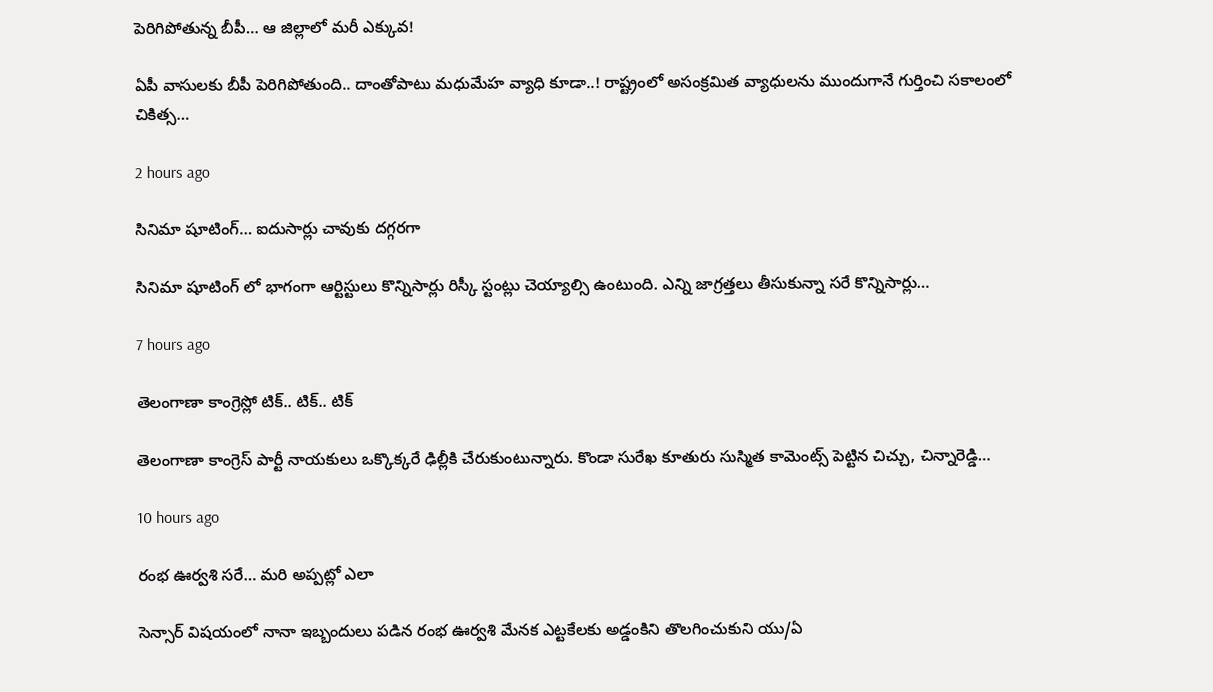పెరిగిపోతున్న బీపీ… ఆ జిల్లాలో మరీ ఎక్కువ!

ఏపీ వాసులకు బీపీ పెరిగిపోతుంది.. దాంతోపాటు మధుమేహ వ్యాధి కూడా..! రాష్ట్రంలో అసంక్రమిత వ్యాధులను ముందుగానే గుర్తించి సకాలంలో చికిత్స…

2 hours ago

సినిమా షూటింగ్… ఐదుసార్లు చావుకు దగ్గరగా

సినిమా షూటింగ్ లో భాగంగా ఆర్టిస్టులు కొన్నిసార్లు రిస్కీ స్టంట్లు చెయ్యాల్సి ఉంటుంది. ఎన్ని జాగ్రత్తలు తీసుకున్నా సరే కొన్నిసార్లు…

7 hours ago

తెలంగాణా కాంగ్రెస్లో టిక్.. టిక్.. టిక్

తెలంగాణా కాంగ్రెస్ పార్టీ నాయకులు ఒక్కొక్కరే ఢిల్లీకి చేరుకుంటున్నారు. కొండా సురేఖ కూతురు సుస్మిత కామెంట్స్ పెట్టిన చిచ్చు, చిన్నారెడ్డి…

10 hours ago

రంభ ఊర్వశి సరే… మరి అప్పట్లో ఎలా

సెన్సార్ విషయంలో నానా ఇబ్బందులు పడిన రంభ ఊర్వశి మేనక ఎట్టకేలకు అడ్డంకిని తొలగించుకుని యు/ఏ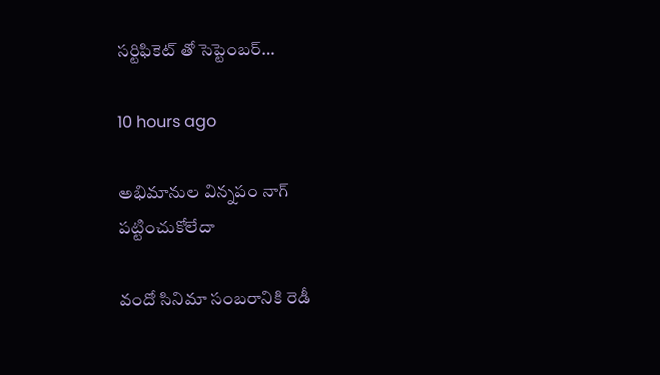సర్టిఫికెట్ తో సెప్టెంబర్…

10 hours ago

అభిమానుల విన్నపం నాగ్ పట్టించుకోలేదా

వందో సినిమా సంబరానికి రెడీ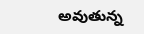అవుతున్న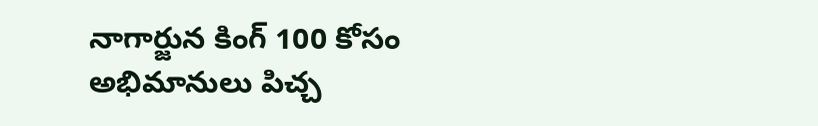నాగార్జున కింగ్ 100 కోసం అభిమానులు పిచ్చ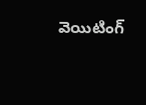వెయిటింగ్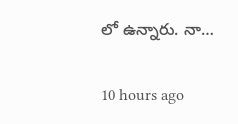లో ఉన్నారు. నా…

10 hours ago